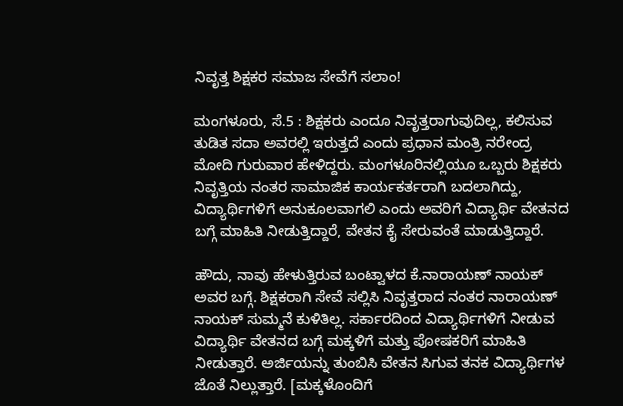ನಿವೃತ್ತ ಶಿಕ್ಷಕರ ಸಮಾಜ ಸೇವೆಗೆ ಸಲಾಂ!

ಮಂಗಳೂರು, ಸೆ.5 : ಶಿಕ್ಷಕರು ಎಂದೂ ನಿವೃತ್ತರಾಗುವುದಿಲ್ಲ, ಕಲಿಸುವ ತುಡಿತ ಸದಾ ಅವರಲ್ಲಿ ಇರುತ್ತದೆ ಎಂದು ಪ್ರಧಾನ ಮಂತ್ರಿ ನರೇಂದ್ರ ಮೋದಿ ಗುರುವಾರ ಹೇಳಿದ್ದರು. ಮಂಗಳೂರಿನಲ್ಲಿಯೂ ಒಬ್ಬರು ಶಿಕ್ಷಕರು ನಿವೃತ್ತಿಯ ನಂತರ ಸಾಮಾಜಿಕ ಕಾರ್ಯಕರ್ತರಾಗಿ ಬದಲಾಗಿದ್ದು, ವಿದ್ಯಾರ್ಥಿಗಳಿಗೆ ಅನುಕೂಲವಾಗಲಿ ಎಂದು ಅವರಿಗೆ ವಿದ್ಯಾರ್ಥಿ ವೇತನದ ಬಗ್ಗೆ ಮಾಹಿತಿ ನೀಡುತ್ತಿದ್ದಾರೆ, ವೇತನ ಕೈ ಸೇರುವಂತೆ ಮಾಡುತ್ತಿದ್ದಾರೆ.

ಹೌದು, ನಾವು ಹೇಳುತ್ತಿರುವ ಬಂಟ್ವಾಳದ ಕೆ.ನಾರಾಯಣ್ ನಾಯಕ್ ಅವರ ಬಗ್ಗೆ. ಶಿಕ್ಷಕರಾಗಿ ಸೇವೆ ಸಲ್ಲಿಸಿ ನಿವೃತ್ತರಾದ ನಂತರ ನಾರಾಯಣ್ ನಾಯಕ್ ಸುಮ್ಮನೆ ಕುಳಿತಿಲ್ಲ. ಸರ್ಕಾರದಿಂದ ವಿದ್ಯಾರ್ಥಿಗಳಿಗೆ ನೀಡುವ ವಿದ್ಯಾರ್ಥಿ ವೇತನದ ಬಗ್ಗೆ ಮಕ್ಕಳಿಗೆ ಮತ್ತು ಪೋಷಕರಿಗೆ ಮಾಹಿತಿ ನೀಡುತ್ತಾರೆ. ಅರ್ಜಿಯನ್ನು ತುಂಬಿಸಿ ವೇತನ ಸಿಗುವ ತನಕ ವಿದ್ಯಾರ್ಥಿಗಳ ಜೊತೆ ನಿಲ್ಲುತ್ತಾರೆ. [ಮಕ್ಕಳೊಂದಿಗೆ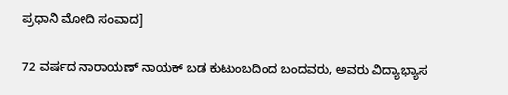ಪ್ರಧಾನಿ ಮೋದಿ ಸಂವಾದ]

72 ವರ್ಷದ ನಾರಾಯಣ್ ನಾಯಕ್ ಬಡ ಕುಟುಂಬದಿಂದ ಬಂದವರು, ಅವರು ವಿದ್ಯಾಭ್ಯಾಸ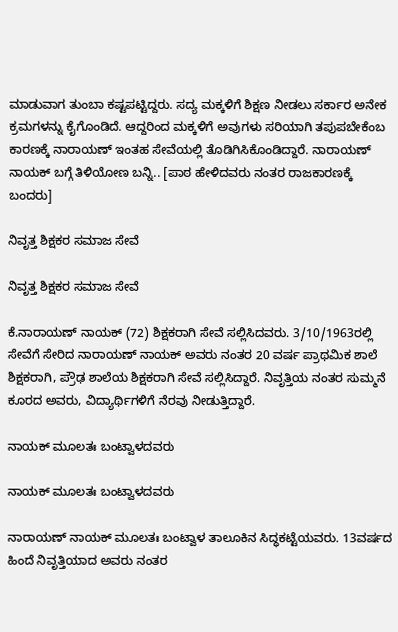ಮಾಡುವಾಗ ತುಂಬಾ ಕಷ್ಟಪಟ್ಟಿದ್ದರು. ಸದ್ಯ ಮಕ್ಕಳಿಗೆ ಶಿಕ್ಷಣ ನೀಡಲು ಸರ್ಕಾರ ಅನೇಕ ಕ್ರಮಗಳನ್ನು ಕೈಗೊಂಡಿದೆ. ಆದ್ದರಿಂದ ಮಕ್ಕಳಿಗೆ ಅವುಗಳು ಸರಿಯಾಗಿ ತಪುಪಬೇಕೆಂಬ ಕಾರಣಕ್ಕೆ ನಾರಾಯಣ್ ಇಂತಹ ಸೇವೆಯಲ್ಲಿ ತೊಡಿಗಿಸಿಕೊಂಡಿದ್ದಾರೆ. ನಾರಾಯಣ್ ನಾಯಕ್ ಬಗ್ಗೆ ತಿಳಿಯೋಣ ಬನ್ನಿ.. [ಪಾಠ ಹೇಳಿದವರು ನಂತರ ರಾಜಕಾರಣಕ್ಕೆ ಬಂದರು]

ನಿವೃತ್ತ ಶಿಕ್ಷಕರ ಸಮಾಜ ಸೇವೆ

ನಿವೃತ್ತ ಶಿಕ್ಷಕರ ಸಮಾಜ ಸೇವೆ

ಕೆ.ನಾರಾಯಣ್ ನಾಯಕ್ (72) ಶಿಕ್ಷಕರಾಗಿ ಸೇವೆ ಸಲ್ಲಿಸಿದವರು. 3/10/1963ರಲ್ಲಿ ಸೇವೆಗೆ ಸೇರಿದ ನಾರಾಯಣ್ ನಾಯಕ್ ಅವರು ನಂತರ 20 ವರ್ಷ ಪ್ರಾಥಮಿಕ ಶಾಲೆ ಶಿಕ್ಷಕರಾಗಿ, ಪ್ರೌಢ ಶಾಲೆಯ ಶಿಕ್ಷಕರಾಗಿ ಸೇವೆ ಸಲ್ಲಿಸಿದ್ದಾರೆ. ನಿವೃತ್ತಿಯ ನಂತರ ಸುಮ್ಮನೆ ಕೂರದ ಅವರು, ವಿದ್ಯಾರ್ಥಿಗಳಿಗೆ ನೆರವು ನೀಡುತ್ತಿದ್ದಾರೆ.

ನಾಯಕ್ ಮೂಲತಃ ಬಂಟ್ವಾಳದವರು

ನಾಯಕ್ ಮೂಲತಃ ಬಂಟ್ವಾಳದವರು

ನಾರಾಯಣ್ ನಾಯಕ್ ಮೂಲತಃ ಬಂಟ್ವಾಳ ತಾಲೂಕಿನ ಸಿದ್ಧಕಟ್ಟೆಯವರು. 13ವರ್ಷದ ಹಿಂದೆ ನಿವೃತ್ತಿಯಾದ ಅವರು ನಂತರ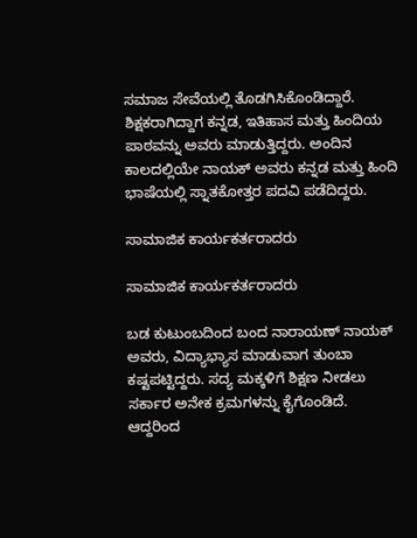ಸಮಾಜ ಸೇವೆಯಲ್ಲಿ ತೊಡಗಿಸಿಕೊಂಡಿದ್ದಾರೆ. ಶಿಕ್ಷಕರಾಗಿದ್ದಾಗ ಕನ್ನಡ, ಇತಿಹಾಸ ಮತ್ತು ಹಿಂದಿಯ ಪಾಠವನ್ನು ಅವರು ಮಾಡುತ್ತಿದ್ದರು. ಅಂದಿನ ಕಾಲದಲ್ಲಿಯೇ ನಾಯಕ್ ಅವರು ಕನ್ನಡ ಮತ್ತು ಹಿಂದಿ ಭಾ‍ಷೆಯಲ್ಲಿ ಸ್ನಾತಕೋತ್ತರ ಪದವಿ ಪಡೆದಿದ್ದರು.

ಸಾಮಾಜಿಕ ಕಾರ್ಯಕರ್ತರಾದರು

ಸಾಮಾಜಿಕ ಕಾರ್ಯಕರ್ತರಾದರು

ಬಡ ಕುಟುಂಬದಿಂದ ಬಂದ ನಾರಾಯಣ್ ನಾಯಕ್ ಅವರು, ವಿದ್ಯಾಭ್ಯಾಸ ಮಾಡುವಾಗ ತುಂಬಾ ಕಷ್ಟಪಟ್ಟಿದ್ದರು. ಸದ್ಯ ಮಕ್ಕಳಿಗೆ ಶಿಕ್ಷಣ ನೀಡಲು ಸರ್ಕಾರ ಅನೇಕ ಕ್ರಮಗಳನ್ನು ಕೈಗೊಂಡಿದೆ. ಆದ್ದರಿಂದ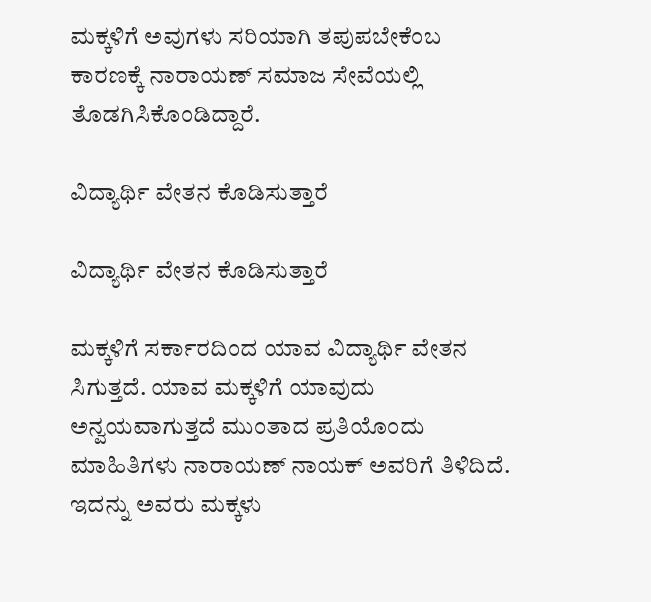ಮಕ್ಕಳಿಗೆ ಅವುಗಳು ಸರಿಯಾಗಿ ತಪುಪಬೇಕೆಂಬ ಕಾರಣಕ್ಕೆ ನಾರಾಯಣ್ ಸಮಾಜ ಸೇವೆಯಲ್ಲಿ ತೊಡಗಿಸಿಕೊಂಡಿದ್ದಾರೆ.

ವಿದ್ಯಾರ್ಥಿ ವೇತನ ಕೊಡಿಸುತ್ತಾರೆ

ವಿದ್ಯಾರ್ಥಿ ವೇತನ ಕೊಡಿಸುತ್ತಾರೆ

ಮಕ್ಕಳಿಗೆ ಸರ್ಕಾರದಿಂದ ಯಾವ ವಿದ್ಯಾರ್ಥಿ ವೇತನ ಸಿಗುತ್ತದೆ. ಯಾವ ಮಕ್ಕಳಿಗೆ ಯಾವುದು ಅನ್ವಯವಾಗುತ್ತದೆ ಮುಂತಾದ ಪ್ರತಿಯೊಂದು ಮಾಹಿತಿಗಳು ನಾರಾಯಣ್ ನಾಯಕ್ ಅವರಿಗೆ ತಿಳಿದಿದೆ. ಇದನ್ನು ಅವರು ಮಕ್ಕಳು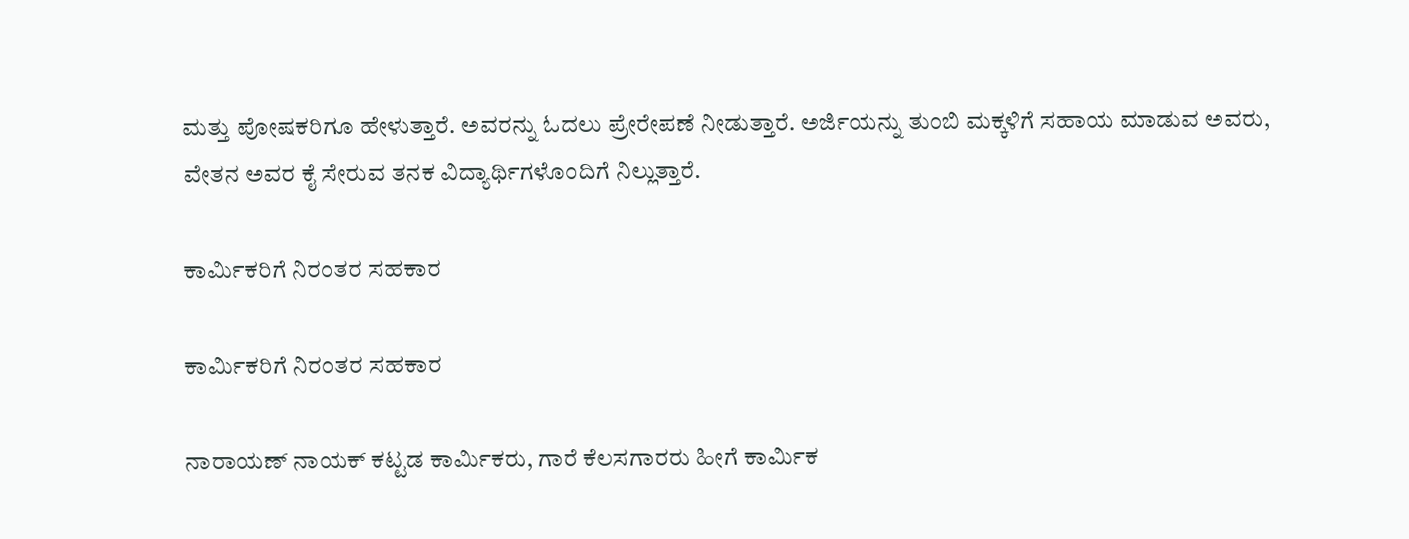ಮತ್ತು ಪೋಷಕರಿಗೂ ಹೇಳುತ್ತಾರೆ. ಅವರನ್ನು ಓದಲು ಪ್ರೇರೇಪಣೆ ನೀಡುತ್ತಾರೆ. ಅರ್ಜಿಯನ್ನು ತುಂಬಿ ಮಕ್ಕಳಿಗೆ ಸಹಾಯ ಮಾಡುವ ಅವರು, ವೇತನ ಅವರ ಕೈ ಸೇರುವ ತನಕ ವಿದ್ಯಾರ್ಥಿಗಳೊಂದಿಗೆ ನಿಲ್ಲುತ್ತಾರೆ.

ಕಾರ್ಮಿಕರಿಗೆ ನಿರಂತರ ಸಹಕಾರ

ಕಾರ್ಮಿಕರಿಗೆ ನಿರಂತರ ಸಹಕಾರ

ನಾರಾಯಣ್ ನಾಯಕ್ ಕಟ್ಟಡ ಕಾರ್ಮಿಕರು, ಗಾರೆ ಕೆಲಸಗಾರರು ಹೀಗೆ ಕಾರ್ಮಿಕ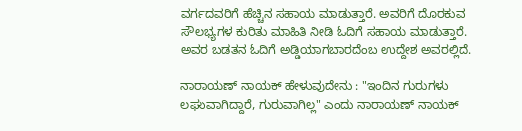ವರ್ಗದವರಿಗೆ ಹೆಚ್ಚಿನ ಸಹಾಯ ಮಾಡುತ್ತಾರೆ. ಅವರಿಗೆ ದೊರಕುವ ಸೌಲಭ್ಯಗಳ ಕುರಿತು ಮಾಹಿತಿ ನೀಡಿ ಓದಿಗೆ ಸಹಾಯ ಮಾಡುತ್ತಾರೆ. ಅವರ ಬಡತನ ಓದಿಗೆ ಅಡ್ಡಿಯಾಗಬಾರದೆಂಬ ಉದ್ದೇಶ ಅವರಲ್ಲಿದೆ.

ನಾರಾಯಣ್ ನಾಯಕ್ ಹೇಳುವುದೇನು : "ಇಂದಿನ ಗುರುಗಳು ಲಘುವಾಗಿದ್ದಾರೆ, ಗುರುವಾಗಿಲ್ಲ" ಎಂದು ನಾರಾಯಣ್ ನಾಯಕ್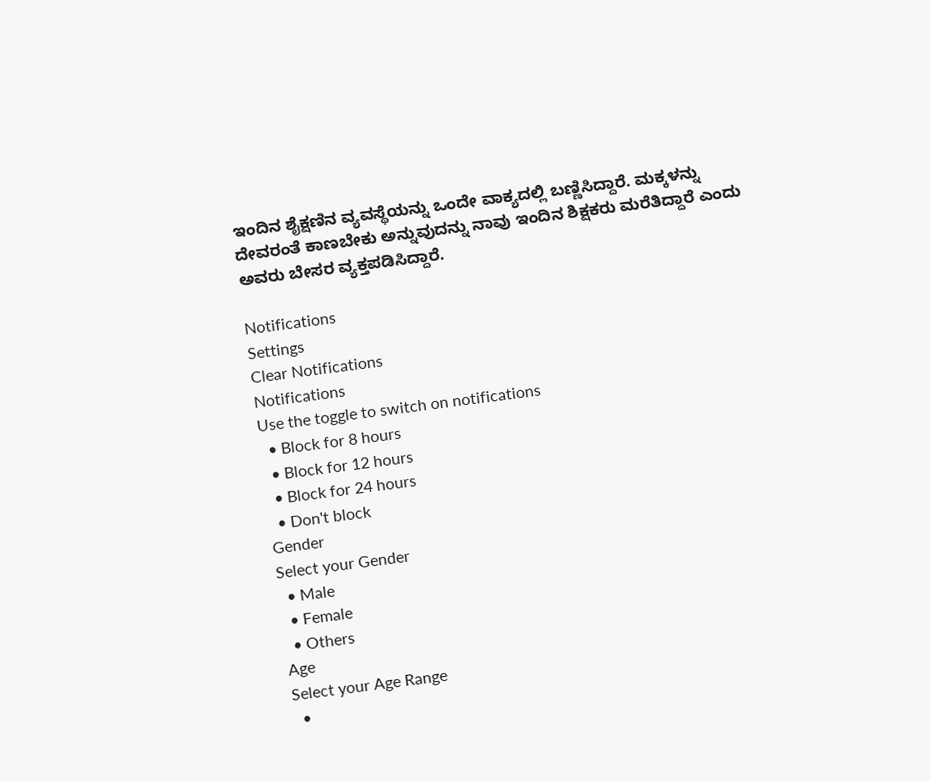ಇಂದಿನ ಶೈಕ್ಷಣಿನ ವ್ಯವಸ್ಥೆಯನ್ನು ಒಂದೇ ವಾಕ್ಯದಲ್ಲಿ ಬಣ್ಣಿಸಿದ್ದಾರೆ. ಮಕ್ಕಳನ್ನು ದೇವರಂತೆ ಕಾಣಬೇಕು ಅನ್ನುವುದನ್ನು ನಾವು ಇಂದಿನ ಶಿಕ್ಷಕರು ಮರೆತಿದ್ದಾರೆ ಎಂದು ಅವರು ಬೇಸರ ವ್ಯಕ್ತಪಡಿಸಿದ್ದಾರೆ.

Notifications
Settings
Clear Notifications
Notifications
Use the toggle to switch on notifications
  • Block for 8 hours
  • Block for 12 hours
  • Block for 24 hours
  • Don't block
Gender
Select your Gender
  • Male
  • Female
  • Others
Age
Select your Age Range
  •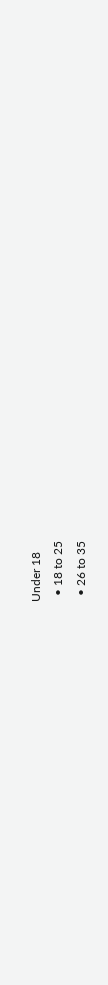Under 18
  • 18 to 25
  • 26 to 35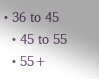• 36 to 45
  • 45 to 55
  • 55+